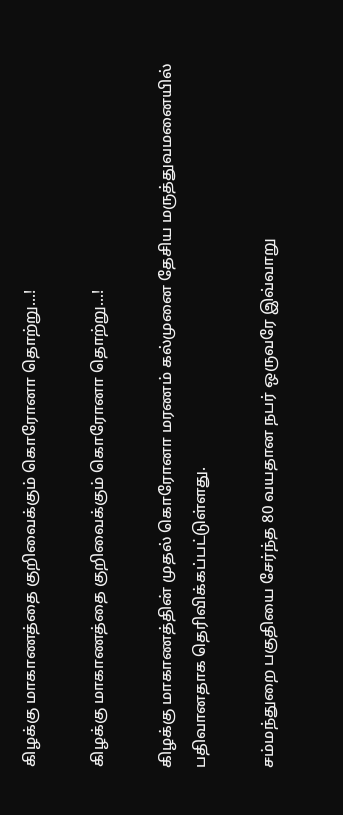கிழக்கு மாகாணத்தை குறிவைக்கும் கொரோனா தொற்று...!

கிழக்கு மாகாணத்தை குறிவைக்கும் கொரோனா தொற்று...!

கிழக்கு மாகாணத்தின் முதல் கொரோனா மரணம் கல்முனை தேசிய மருத்துவமனையில் பதிவானதாக தெரிவிக்கப்பட்டுள்ளது.

சம்மந்துறை பகுதியை சேர்ந்த 80 வயதான நபர் ஒருவரே இவ்வாறு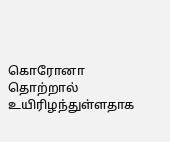கொரோனா தொற்றால் உயிரிழந்துள்ளதாக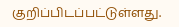குறிப்பிடப்பட்டுள்ளது.